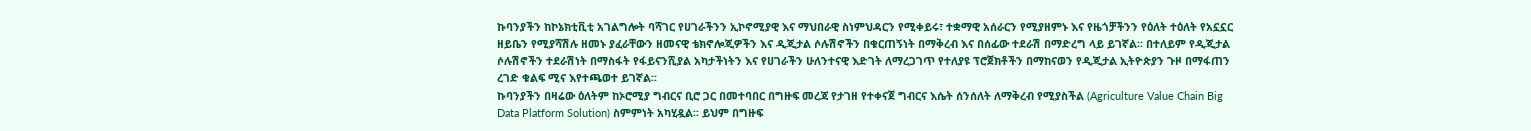ኩባንያችን ከኮኔክቲቪቲ አገልግሎት ባሻገር የሀገራችንን ኢኮኖሚያዊ እና ማህበራዊ ስነምህዳርን የሚቀይሩ፣ ተቋማዊ አሰራርን የሚያዘምኑ እና የዜጎቻችንን የዕለት ተዕለት የአኗኗር ዘይቤን የሚያሻሽሉ ዘመኑ ያፈራቸውን ዘመናዊ ቴክኖሎጂዎችን እና ዲጂታል ሶሉሽኖችን በቁርጠኝነት በማቅረብ እና በሰፊው ተደራሽ በማድረግ ላይ ይገኛል፡፡ በተለይም የዲጂታል ሶሉሽኖችን ተደራሽነት በማስፋት የፋይናንሺያል አካታችነትን እና የሀገራችን ሁለንተናዊ እድገት ለማረጋገጥ የተለያዩ ፕሮጀክቶችን በማከናወን የዲጂታል ኢትዮጵያን ጉዞ በማፋጠን ረገድ ቁልፍ ሚና እየተጫወተ ይገኛል፡፡
ኩባንያችን በዛሬው ዕለትም ከኦሮሚያ ግብርና ቢሮ ጋር በመተባበር በግዙፍ መረጃ የታገዘ የተቀናጀ ግብርና እሴት ሰንሰለት ለማቅረብ የሚያስችል (Agriculture Value Chain Big Data Platform Solution) ስምምነት አካሂዷል፡፡ ይህም በግዙፍ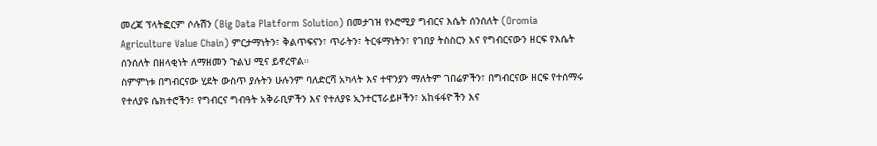መረጃ ፕላትፎርም ሶሉሽን (Big Data Platform Solution) በመታገዝ የኦሮሚያ ግብርና እሴት ሰንሰለት (Oromia Agriculture Value Chain) ምርታማነትን፣ ቅልጥፍናን፣ ጥራትን፣ ትርፋማነትን፣ የገበያ ትስስርን እና የግብርናውን ዘርፍ የእሴት ሰንሰለት በዘላቂነት ለማዘመን ጉልህ ሚና ይኖረዋል።
ስምምነቱ በግብርናው ሂደት ውስጥ ያሉትን ሁሉንም ባለድርሻ አካላት እና ተዋንያን ማለትም ገበሬዎችን፣ በግብርናው ዘርፍ የተሰማሩ የተለያዩ ሴክተሮችን፣ የግብርና ግብዓት አቅራቢዎችን እና የተለያዩ ኢንተርፕራይዞችን፣ አከፋፋዮችን እና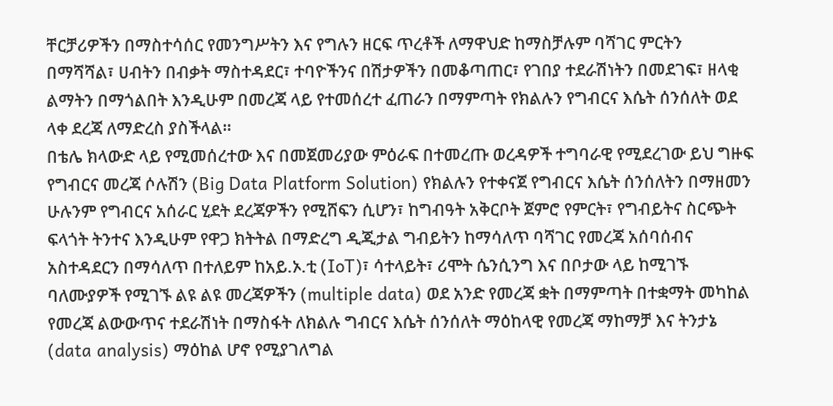ቸርቻሪዎችን በማስተሳሰር የመንግሥትን እና የግሉን ዘርፍ ጥረቶች ለማዋህድ ከማስቻሉም ባሻገር ምርትን በማሻሻል፣ ሀብትን በብቃት ማስተዳደር፣ ተባዮችንና በሽታዎችን በመቆጣጠር፣ የገበያ ተደራሽነትን በመደገፍ፣ ዘላቂ ልማትን በማጎልበት እንዲሁም በመረጃ ላይ የተመሰረተ ፈጠራን በማምጣት የክልሉን የግብርና እሴት ሰንሰለት ወደ ላቀ ደረጃ ለማድረስ ያስችላል።
በቴሌ ክላውድ ላይ የሚመሰረተው እና በመጀመሪያው ምዕራፍ በተመረጡ ወረዳዎች ተግባራዊ የሚደረገው ይህ ግዙፍ የግብርና መረጃ ሶሉሽን (Big Data Platform Solution) የክልሉን የተቀናጀ የግብርና እሴት ሰንሰለትን በማዘመን ሁሉንም የግብርና አሰራር ሂደት ደረጃዎችን የሚሸፍን ሲሆን፣ ከግብዓት አቅርቦት ጀምሮ የምርት፣ የግብይትና ስርጭት ፍላጎት ትንተና እንዲሁም የዋጋ ክትትል በማድረግ ዲጂታል ግብይትን ከማሳለጥ ባሻገር የመረጃ አሰባሰብና አስተዳደርን በማሳለጥ በተለይም ከአይ.ኦ.ቲ (IoT)፣ ሳተላይት፣ ሪሞት ሴንሲንግ እና በቦታው ላይ ከሚገኙ ባለሙያዎች የሚገኙ ልዩ ልዩ መረጃዎችን (multiple data) ወደ አንድ የመረጃ ቋት በማምጣት በተቋማት መካከል የመረጃ ልውውጥና ተደራሽነት በማስፋት ለክልሉ ግብርና እሴት ሰንሰለት ማዕከላዊ የመረጃ ማከማቻ እና ትንታኔ (data analysis) ማዕከል ሆኖ የሚያገለግል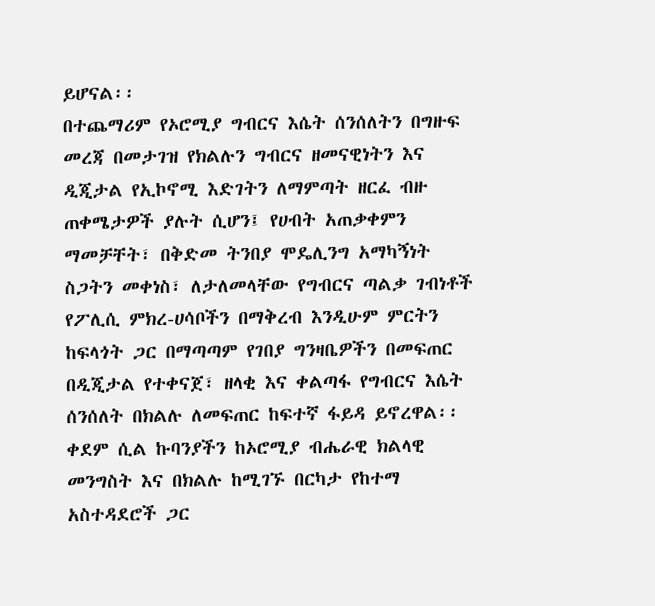ይሆናል፡፡
በተጨማሪም የኦሮሚያ ግብርና እሴት ሰንሰለትን በግዙፍ መረጃ በመታገዝ የክልሉን ግብርና ዘመናዊነትን እና ዲጂታል የኢኮኖሚ እድገትን ለማምጣት ዘርፈ ብዙ ጠቀሜታዎች ያሉት ሲሆን፤ የሀብት አጠቃቀምን ማመቻቸት፣ በቅድመ ትንበያ ሞዴሊንግ አማካኝነት ስጋትን መቀነስ፣ ለታለመላቸው የግብርና ጣልቃ ገብነቶች የፖሊሲ ምክረ-ሀሳቦችን በማቅረብ እንዲሁም ምርትን ከፍላጎት ጋር በማጣጣም የገበያ ግንዛቤዎችን በመፍጠር በዲጂታል የተቀናጀ፣ ዘላቂ እና ቀልጣፋ የግብርና እሴት ሰንሰለት በክልሉ ለመፍጠር ከፍተኛ ፋይዳ ይኖረዋል፡፡
ቀደም ሲል ኩባንያችን ከኦሮሚያ ብሔራዊ ክልላዊ መንግስት እና በክልሉ ከሚገኙ በርካታ የከተማ አስተዳደሮች ጋር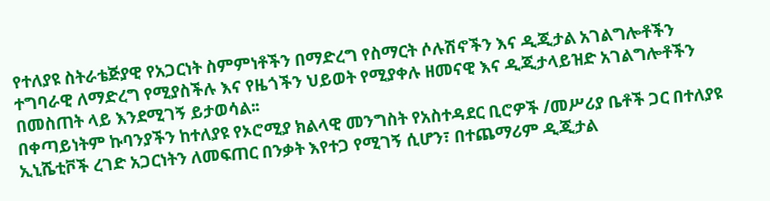የተለያዩ ስትራቴጅያዊ የአጋርነት ስምምነቶችን በማድረግ የስማርት ሶሉሽኖችን እና ዲጂታል አገልግሎቶችን ተግባራዊ ለማድረግ የሚያስችሉ እና የዜጎችን ህይወት የሚያቀሉ ዘመናዊ እና ዲጂታላይዝድ አገልግሎቶችን በመስጠት ላይ እንደሚገኝ ይታወሳል፡፡
በቀጣይነትም ኩባንያችን ከተለያዩ የኦሮሚያ ክልላዊ መንግስት የአስተዳደር ቢሮዎች /መሥሪያ ቤቶች ጋር በተለያዩ ኢኒሼቲቮች ረገድ አጋርነትን ለመፍጠር በንቃት እየተጋ የሚገኝ ሲሆን፣ በተጨማሪም ዲጂታል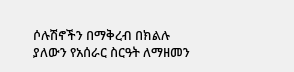ሶሉሽኖችን በማቅረብ በክልሉ ያለውን የአሰራር ስርዓት ለማዘመን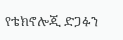የቴክኖሎጂ ድጋፉን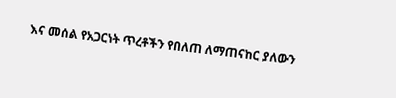እና መሰል የአጋርነት ጥረቶችን የበለጠ ለማጠናከር ያለውን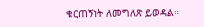ቁርጠኝነት ለመግለጽ ይወዳል።